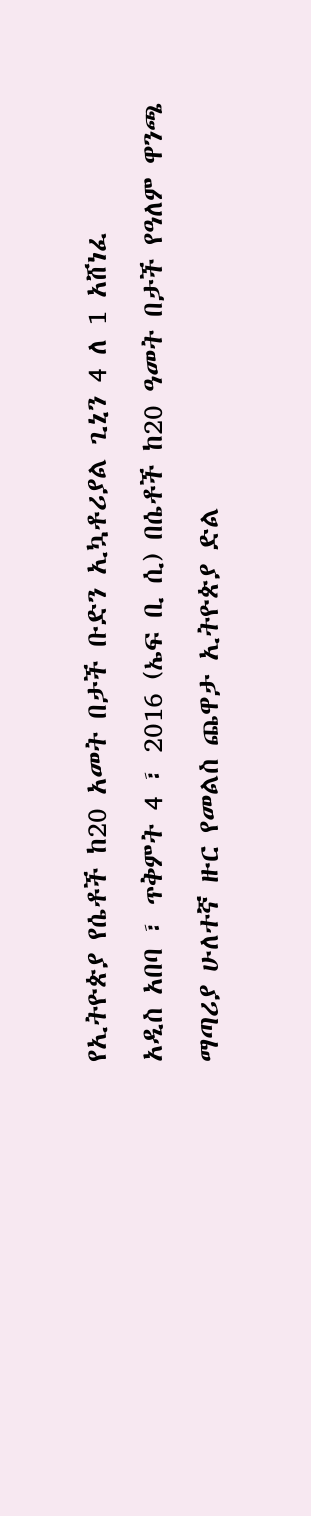የኢትዮጵያ የሴቶች ከ20 አመት በታች ቡድን ኢኳቶሪያል ጊኒን 4 ለ 1 አሸነፈ
አዲስ አበባ ፣ ጥቅምት 4 ፣ 2016 (ኤፍ ቢ ሲ) በሴቶች ከ20 ዓመት በታች የዓለም ዋንጫ ማጣሪያ ሁለተኛ ዙር የመልስ ጨዋታ ኢትዮጵያ ድል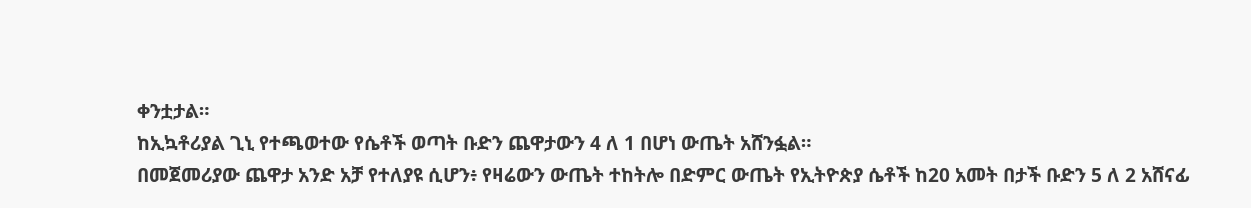ቀንቷታል።
ከኢኳቶሪያል ጊኒ የተጫወተው የሴቶች ወጣት ቡድን ጨዋታውን 4 ለ 1 በሆነ ውጤት አሸንፏል።
በመጀመሪያው ጨዋታ አንድ አቻ የተለያዩ ሲሆን፥ የዛሬውን ውጤት ተከትሎ በድምር ውጤት የኢትዮጵያ ሴቶች ከ20 አመት በታች ቡድን 5 ለ 2 አሸናፊ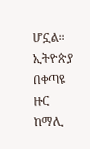ሆኗል።
ኢትዮጵያ በቀጣዩ ዙር ከማሊ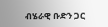ብሄራዊ ቡድን ጋር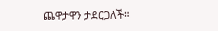ጨዋታዋን ታደርጋለች።